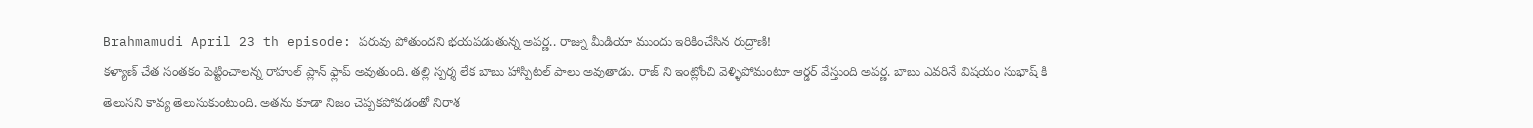Brahmamudi April 23 th episode: పరువు పోతుందని భయపడుతున్న అపర్ణ.. రాజ్ను మీడియా ముందు ఇరికించేసిన రుద్రాణి!
కళ్యాణ్ చేత సంతకం పెట్టించాలన్న రాహుల్ ప్లాన్ ఫ్లాప్ అవుతుంది. తల్లి స్పర్శ లేక బాబు హాస్పిటల్ పాలు అవుతాడు. రాజ్ ని ఇంట్లోంచి వెళ్ళిపోమంటూ ఆర్డర్ వేస్తుంది అపర్ణ. బాబు ఎవరినే విషయం సుభాష్ కి తెలుసని కావ్య తెలుసుకుంటుంది. అతను కూడా నిజం చెప్పకపోవడంతో నిరాశ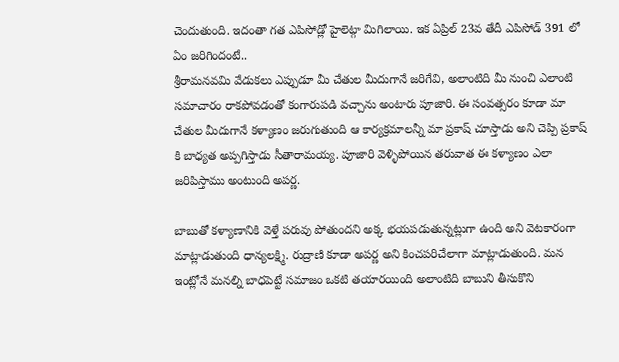చెందుతుంది. ఇదంతా గత ఎపిసోడ్లో హైలెట్గా మిగిలాయి. ఇక ఏప్రిల్ 23వ తేదీ ఎపిసోడ్ 391 లో ఏం జరిగిందంటే..
శ్రీరామనవమి వేడుకలు ఎప్పుడూ మీ చేతుల మీదుగానే జరిగేవి, అలాంటిది మీ నుంచి ఎలాంటి సమాచారం రాకపోవడంతో కంగారుపడి వచ్చాను అంటారు పూజారి. ఈ సంవత్సరం కూడా మా చేతుల మీదుగానే కళ్యాణం జరుగుతుంది ఆ కార్యక్రమాలన్నీ మా ప్రకాష్ చూస్తాడు అని చెప్పి ప్రకాష్ కి బాధ్యత అప్పగిస్తాడు సీతారామయ్య. పూజారి వెళ్ళిపోయిన తరువాత ఈ కళ్యాణం ఎలా జరిపిస్తాము అంటుంది అపర్ణ.

బాబుతో కళ్యాణానికి వెళ్తే పరువు పోతుందని అక్క భయపడుతున్నట్లుగా ఉంది అని వెటకారంగా మాట్లాడుతుంది ధాన్యలక్ష్మి. రుద్రాణి కూడా అపర్ణ అని కించపరిచేలాగా మాట్లాడుతుంది. మన ఇంట్లోనే మనల్ని బాధపెట్టే సమాజం ఒకటి తయారయింది అలాంటిది బాబుని తీసుకొని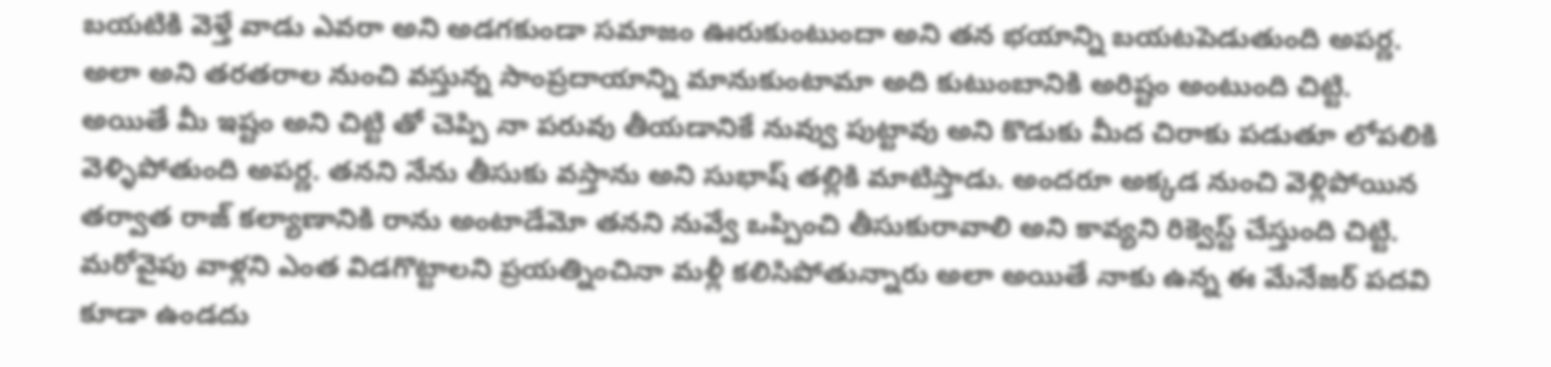బయటికి వెళ్తే వాడు ఎవరా అని అడగకుండా సమాజం ఊరుకుంటుందా అని తన భయాన్ని బయటపెడుతుంది అపర్ణ.
అలా అని తరతరాల నుంచి వస్తున్న సాంప్రదాయాన్ని మానుకుంటామా అది కుటుంబానికి అరిష్టం అంటుంది చిట్టి. అయితే మీ ఇష్టం అని చిట్టి తో చెప్పి నా పరువు తీయడానికే నువ్వు పుట్టావు అని కొడుకు మీద చిరాకు పడుతూ లోపలికి వెళ్ళిపోతుంది అపర్ణ. తనని నేను తీసుకు వస్తాను అని సుభాష్ తల్లికి మాటిస్తాడు. అందరూ అక్కడ నుంచి వెళ్లిపోయిన తర్వాత రాజ్ కల్యాణానికి రాను అంటాడేమో తనని నువ్వే ఒప్పించి తీసుకురావాలి అని కావ్యని రిక్వెస్ట్ చేస్తుంది చిట్టి.
మరోవైపు వాళ్లని ఎంత విడగొట్టాలని ప్రయత్నించినా మళ్లీ కలిసిపోతున్నారు అలా అయితే నాకు ఉన్న ఈ మేనేజర్ పదవి కూడా ఉండదు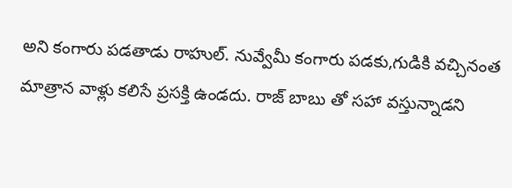అని కంగారు పడతాడు రాహుల్. నువ్వేమీ కంగారు పడకు,గుడికి వచ్చినంత మాత్రాన వాళ్లు కలిసే ప్రసక్తి ఉండదు. రాజ్ బాబు తో సహా వస్తున్నాడని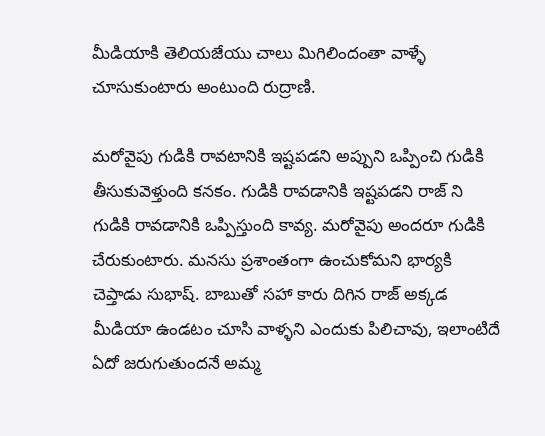మీడియాకి తెలియజేయు చాలు మిగిలిందంతా వాళ్ళే చూసుకుంటారు అంటుంది రుద్రాణి.

మరోవైపు గుడికి రావటానికి ఇష్టపడని అప్పుని ఒప్పించి గుడికి తీసుకువెళ్తుంది కనకం. గుడికి రావడానికి ఇష్టపడని రాజ్ ని గుడికి రావడానికి ఒప్పిస్తుంది కావ్య. మరోవైపు అందరూ గుడికి చేరుకుంటారు. మనసు ప్రశాంతంగా ఉంచుకోమని భార్యకి చెప్తాడు సుభాష్. బాబుతో సహా కారు దిగిన రాజ్ అక్కడ మీడియా ఉండటం చూసి వాళ్ళని ఎందుకు పిలిచావు, ఇలాంటిదే ఏదో జరుగుతుందనే అమ్మ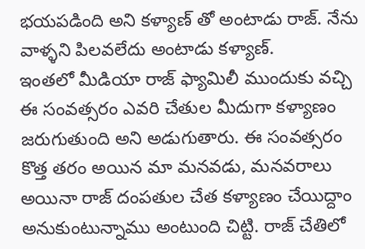భయపడింది అని కళ్యాణ్ తో అంటాడు రాజ్. నేను వాళ్ళని పిలవలేదు అంటాడు కళ్యాణ్.
ఇంతలో మీడియా రాజ్ ఫ్యామిలీ ముందుకు వచ్చి ఈ సంవత్సరం ఎవరి చేతుల మీదుగా కళ్యాణం జరుగుతుంది అని అడుగుతారు. ఈ సంవత్సరం కొత్త తరం అయిన మా మనవడు, మనవరాలు అయినా రాజ్ దంపతుల చేత కళ్యాణం చేయిద్దాం అనుకుంటున్నాము అంటుంది చిట్టి. రాజ్ చేతిలో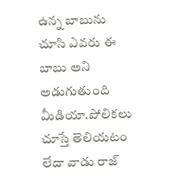ఉన్న బాబును చూసి ఎవరు ఈ బాబు అని అడుగుతుంది మీడియా.పోలికలు చూస్తే తెలియటం లేదా వాడు రాజ్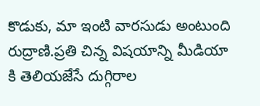కొడుకు, మా ఇంటి వారసుడు అంటుంది రుద్రాణి.ప్రతి చిన్న విషయాన్ని మీడియా కి తెలియజేసే దుగ్గిరాల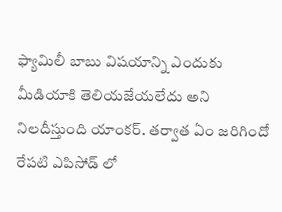ఫ్యామిలీ బాబు విషయాన్ని ఎందుకు మీడియాకి తెలియజేయలేదు అని నిలదీస్తుంది యాంకర్. తర్వాత ఏం జరిగిందో రేపటి ఎపిసోడ్ లో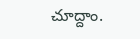చూద్దాం.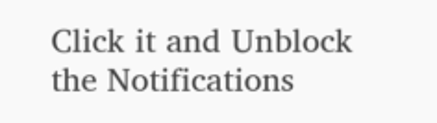Click it and Unblock the Notifications